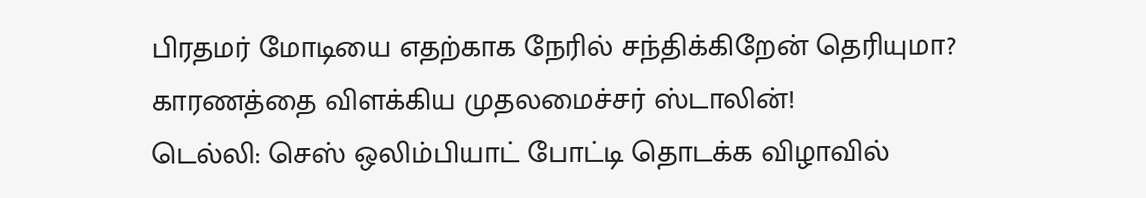பிரதமர் மோடியை எதற்காக நேரில் சந்திக்கிறேன் தெரியுமா? காரணத்தை விளக்கிய முதலமைச்சர் ஸ்டாலின்!
டெல்லி: செஸ் ஒலிம்பியாட் போட்டி தொடக்க விழாவில்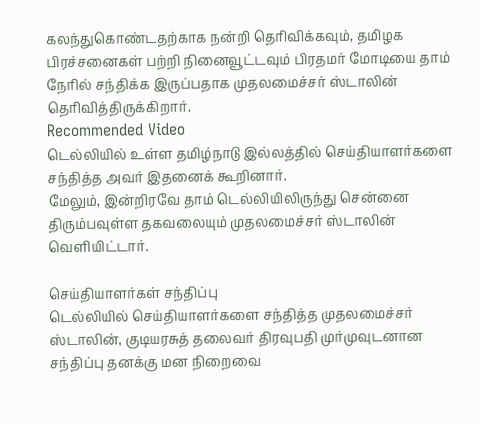கலந்துகொண்டதற்காக நன்றி தெரிவிக்கவும், தமிழக பிரச்சனைகள் பற்றி நினைவூட்டவும் பிரதமர் மோடியை தாம் நேரில் சந்திக்க இருப்பதாக முதலமைச்சர் ஸ்டாலின் தெரிவித்திருக்கிறார்.
Recommended Video
டெல்லியில் உள்ள தமிழ்நாடு இல்லத்தில் செய்தியாளர்களை சந்தித்த அவர் இதனைக் கூறினார்.
மேலும், இன்றிரவே தாம் டெல்லியிலிருந்து சென்னை திரும்பவுள்ள தகவலையும் முதலமைச்சர் ஸ்டாலின் வெளியிட்டார்.

செய்தியாளர்கள் சந்திப்பு
டெல்லியில் செய்தியாளர்களை சந்தித்த முதலமைச்சர் ஸ்டாலின், குடியரசுத் தலைவர் திரவுபதி முர்முவுடனான சந்திப்பு தனக்கு மன நிறைவை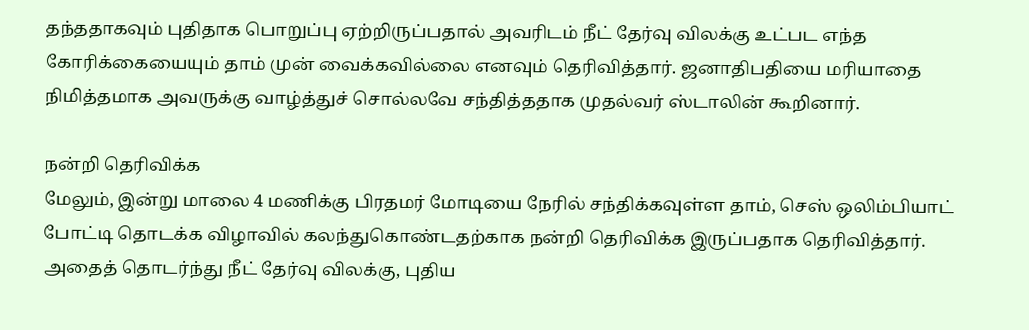தந்ததாகவும் புதிதாக பொறுப்பு ஏற்றிருப்பதால் அவரிடம் நீட் தேர்வு விலக்கு உட்பட எந்த கோரிக்கையையும் தாம் முன் வைக்கவில்லை எனவும் தெரிவித்தார். ஜனாதிபதியை மரியாதை நிமித்தமாக அவருக்கு வாழ்த்துச் சொல்லவே சந்தித்ததாக முதல்வர் ஸ்டாலின் கூறினார்.

நன்றி தெரிவிக்க
மேலும், இன்று மாலை 4 மணிக்கு பிரதமர் மோடியை நேரில் சந்திக்கவுள்ள தாம், செஸ் ஒலிம்பியாட் போட்டி தொடக்க விழாவில் கலந்துகொண்டதற்காக நன்றி தெரிவிக்க இருப்பதாக தெரிவித்தார். அதைத் தொடர்ந்து நீட் தேர்வு விலக்கு, புதிய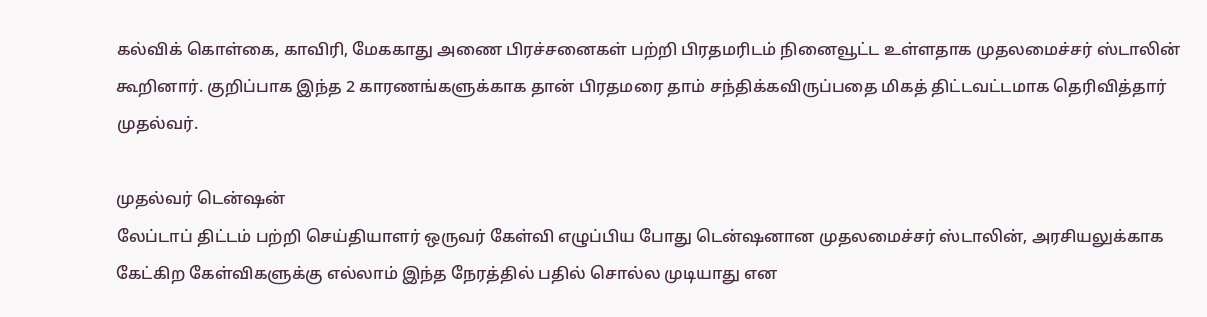கல்விக் கொள்கை, காவிரி, மேககாது அணை பிரச்சனைகள் பற்றி பிரதமரிடம் நினைவூட்ட உள்ளதாக முதலமைச்சர் ஸ்டாலின் கூறினார். குறிப்பாக இந்த 2 காரணங்களுக்காக தான் பிரதமரை தாம் சந்திக்கவிருப்பதை மிகத் திட்டவட்டமாக தெரிவித்தார் முதல்வர்.

முதல்வர் டென்ஷன்
லேப்டாப் திட்டம் பற்றி செய்தியாளர் ஒருவர் கேள்வி எழுப்பிய போது டென்ஷனான முதலமைச்சர் ஸ்டாலின், அரசியலுக்காக கேட்கிற கேள்விகளுக்கு எல்லாம் இந்த நேரத்தில் பதில் சொல்ல முடியாது என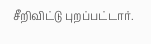சீறிவிட்டு புறப்பட்டார்.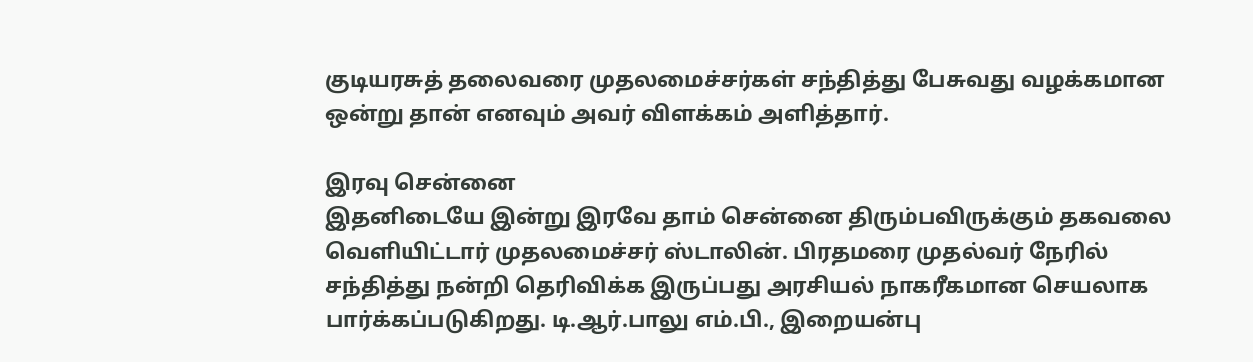குடியரசுத் தலைவரை முதலமைச்சர்கள் சந்தித்து பேசுவது வழக்கமான ஒன்று தான் எனவும் அவர் விளக்கம் அளித்தார்.

இரவு சென்னை
இதனிடையே இன்று இரவே தாம் சென்னை திரும்பவிருக்கும் தகவலை வெளியிட்டார் முதலமைச்சர் ஸ்டாலின். பிரதமரை முதல்வர் நேரில் சந்தித்து நன்றி தெரிவிக்க இருப்பது அரசியல் நாகரீகமான செயலாக பார்க்கப்படுகிறது. டி.ஆர்.பாலு எம்.பி., இறையன்பு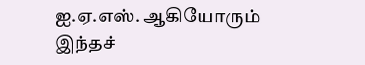ஐ.ஏ.எஸ். ஆகியோரும் இந்தச்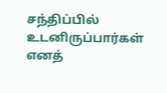சந்திப்பில் உடனிருப்பார்கள் எனத்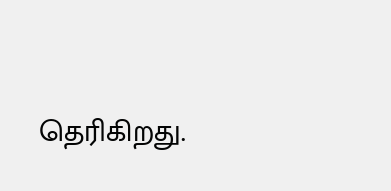தெரிகிறது.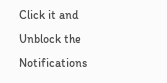Click it and Unblock the Notifications